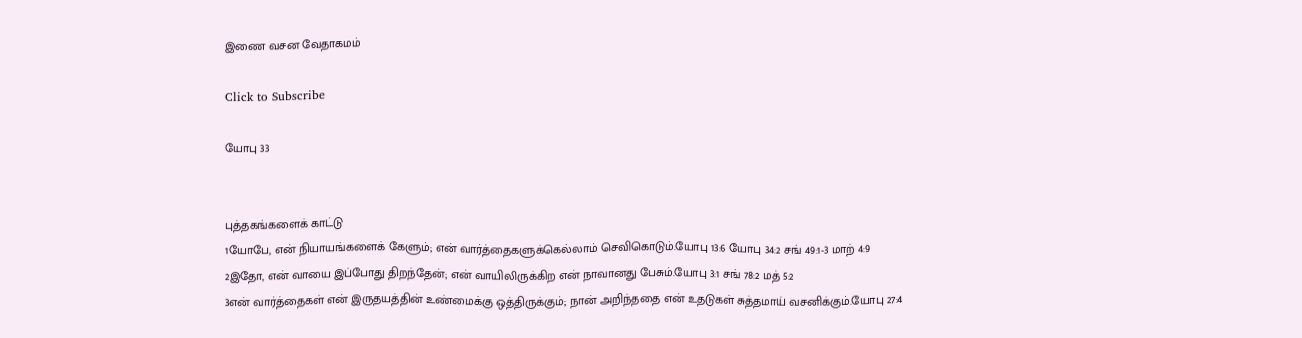இணை வசன வேதாகமம்

Click to Subscribe

யோபு 33


புத்தகங்களைக் காட்டு
1யோபே, என் நியாயங்களைக் கேளும்; என் வார்த்தைகளுக்கெல்லாம் செவிகொடும்.யோபு 13:6 யோபு 34:2 சங் 49:1-3 மாற் 4:9
2இதோ, என் வாயை இப்போது திறந்தேன்; என் வாயிலிருக்கிற என் நாவானது பேசும்.யோபு 3:1 சங் 78:2 மத் 5:2
3என் வார்த்தைகள் என் இருதயத்தின் உண்மைக்கு ஒத்திருக்கும்; நான் அறிந்ததை என் உதடுகள் சுத்தமாய் வசனிக்கும்.யோபு 27:4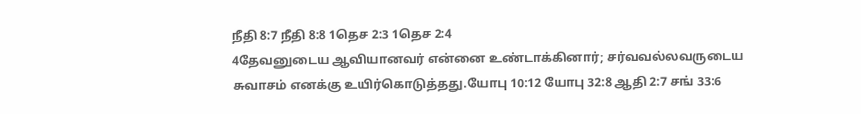நீதி 8:7 நீதி 8:8 1தெச 2:3 1தெச 2:4
4தேவனுடைய ஆவியானவர் என்னை உண்டாக்கினார்; சர்வவல்லவருடைய சுவாசம் எனக்கு உயிர்கொடுத்தது.யோபு 10:12 யோபு 32:8 ஆதி 2:7 சங் 33:6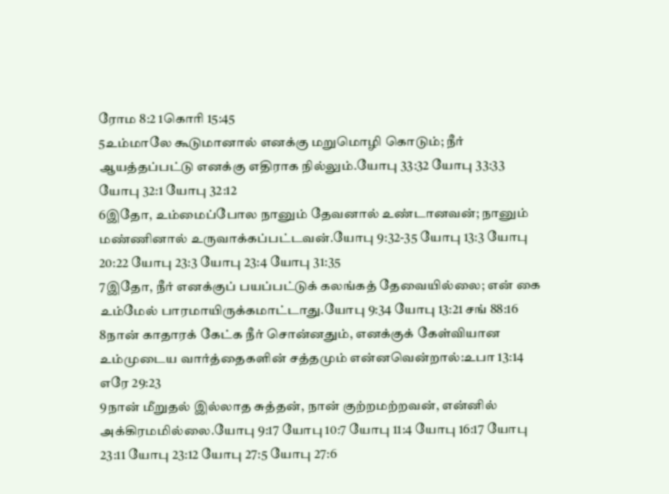ரோம 8:2 1கொரி 15:45
5உம்மாலே கூடுமானால் எனக்கு மறுமொழி கொடும்; நீர் ஆயத்தப்பட்டு எனக்கு எதிராக நில்லும்.யோபு 33:32 யோபு 33:33 யோபு 32:1 யோபு 32:12
6இதோ, உம்மைப்போல நானும் தேவனால் உண்டானவன்; நானும் மண்ணினால் உருவாக்கப்பட்டவன்.யோபு 9:32-35 யோபு 13:3 யோபு 20:22 யோபு 23:3 யோபு 23:4 யோபு 31:35
7இதோ, நீர் எனக்குப் பயப்பட்டுக் கலங்கத் தேவையில்லை; என் கை உம்மேல் பாரமாயிருக்கமாட்டாது.யோபு 9:34 யோபு 13:21 சங் 88:16
8நான் காதாரக் கேட்க நீர் சொன்னதும், எனக்குக் கேள்வியான உம்முடைய வார்த்தைகளின் சத்தமும் என்னவென்றால்:உபா 13:14 எரே 29:23
9நான் மீறுதல் இல்லாத சுத்தன், நான் குற்றமற்றவன், என்னில் அக்கிரமமில்லை.யோபு 9:17 யோபு 10:7 யோபு 11:4 யோபு 16:17 யோபு 23:11 யோபு 23:12 யோபு 27:5 யோபு 27:6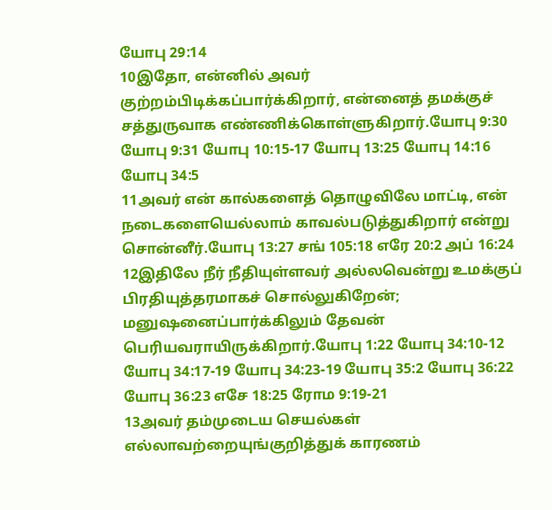யோபு 29:14
10இதோ, என்னில் அவர் குற்றம்பிடிக்கப்பார்க்கிறார், என்னைத் தமக்குச் சத்துருவாக எண்ணிக்கொள்ளுகிறார்.யோபு 9:30 யோபு 9:31 யோபு 10:15-17 யோபு 13:25 யோபு 14:16 யோபு 34:5
11அவர் என் கால்களைத் தொழுவிலே மாட்டி, என் நடைகளையெல்லாம் காவல்படுத்துகிறார் என்று சொன்னீர்.யோபு 13:27 சங் 105:18 எரே 20:2 அப் 16:24
12இதிலே நீர் நீதியுள்ளவர் அல்லவென்று உமக்குப் பிரதியுத்தரமாகச் சொல்லுகிறேன்; மனுஷனைப்பார்க்கிலும் தேவன் பெரியவராயிருக்கிறார்.யோபு 1:22 யோபு 34:10-12 யோபு 34:17-19 யோபு 34:23-19 யோபு 35:2 யோபு 36:22 யோபு 36:23 எசே 18:25 ரோம 9:19-21
13அவர் தம்முடைய செயல்கள் எல்லாவற்றையுங்குறித்துக் காரணம்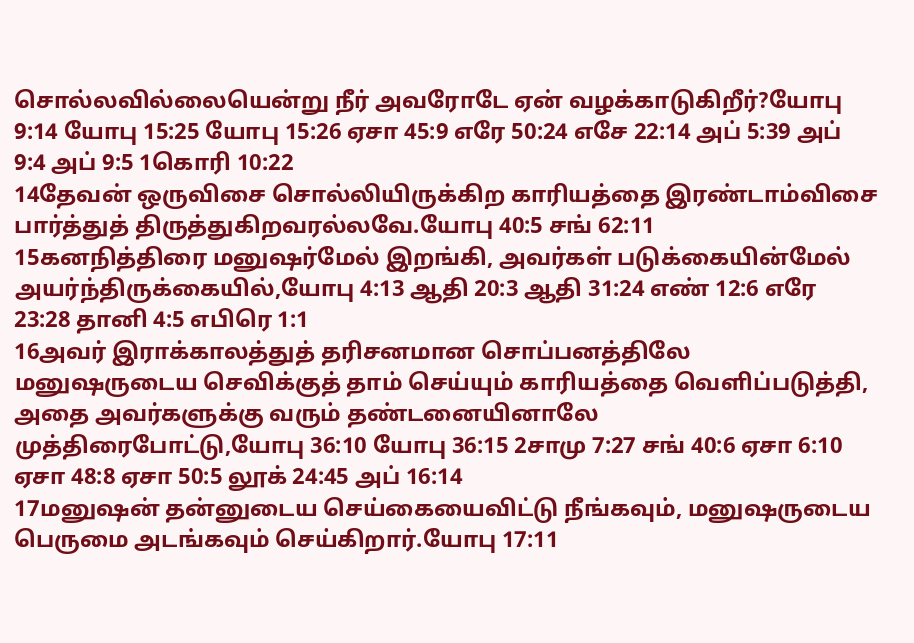சொல்லவில்லையென்று நீர் அவரோடே ஏன் வழக்காடுகிறீர்?யோபு 9:14 யோபு 15:25 யோபு 15:26 ஏசா 45:9 எரே 50:24 எசே 22:14 அப் 5:39 அப் 9:4 அப் 9:5 1கொரி 10:22
14தேவன் ஒருவிசை சொல்லியிருக்கிற காரியத்தை இரண்டாம்விசை பார்த்துத் திருத்துகிறவரல்லவே.யோபு 40:5 சங் 62:11
15கனநித்திரை மனுஷர்மேல் இறங்கி, அவர்கள் படுக்கையின்மேல் அயர்ந்திருக்கையில்,யோபு 4:13 ஆதி 20:3 ஆதி 31:24 எண் 12:6 எரே 23:28 தானி 4:5 எபிரெ 1:1
16அவர் இராக்காலத்துத் தரிசனமான சொப்பனத்திலே மனுஷருடைய செவிக்குத் தாம் செய்யும் காரியத்தை வெளிப்படுத்தி, அதை அவர்களுக்கு வரும் தண்டனையினாலே முத்திரைபோட்டு,யோபு 36:10 யோபு 36:15 2சாமு 7:27 சங் 40:6 ஏசா 6:10 ஏசா 48:8 ஏசா 50:5 லூக் 24:45 அப் 16:14
17மனுஷன் தன்னுடைய செய்கையைவிட்டு நீங்கவும், மனுஷருடைய பெருமை அடங்கவும் செய்கிறார்.யோபு 17:11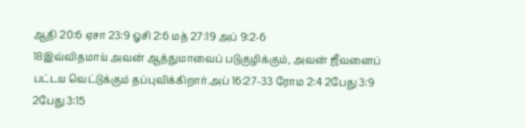ஆதி 20:6 ஏசா 23:9 ஓசி 2:6 மத் 27:19 அப் 9:2-6
18இவ்விதமாய் அவன் ஆத்துமாவைப் படுகுழிக்கும், அவன் ஜீவனைப் பட்டய வெட்டுக்கும் தப்புவிக்கிறார்.அப் 16:27-33 ரோம 2:4 2பேது 3:9 2பேது 3:15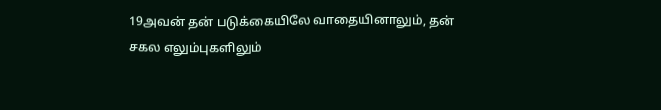19அவன் தன் படுக்கையிலே வாதையினாலும், தன் சகல எலும்புகளிலும்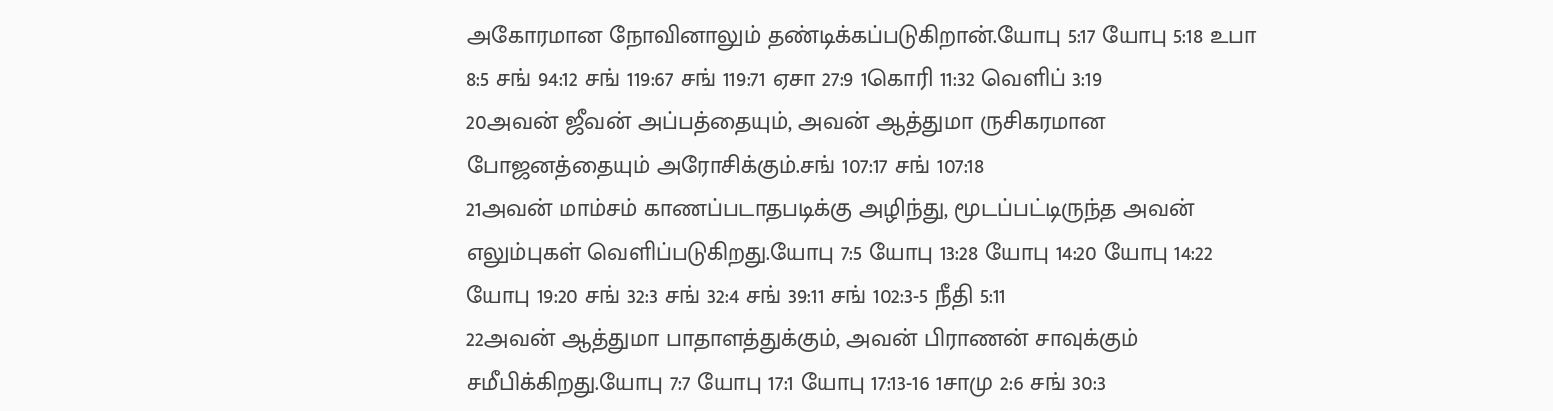அகோரமான நோவினாலும் தண்டிக்கப்படுகிறான்.யோபு 5:17 யோபு 5:18 உபா 8:5 சங் 94:12 சங் 119:67 சங் 119:71 ஏசா 27:9 1கொரி 11:32 வெளிப் 3:19
20அவன் ஜீவன் அப்பத்தையும், அவன் ஆத்துமா ருசிகரமான போஜனத்தையும் அரோசிக்கும்.சங் 107:17 சங் 107:18
21அவன் மாம்சம் காணப்படாதபடிக்கு அழிந்து, மூடப்பட்டிருந்த அவன் எலும்புகள் வெளிப்படுகிறது.யோபு 7:5 யோபு 13:28 யோபு 14:20 யோபு 14:22 யோபு 19:20 சங் 32:3 சங் 32:4 சங் 39:11 சங் 102:3-5 நீதி 5:11
22அவன் ஆத்துமா பாதாளத்துக்கும், அவன் பிராணன் சாவுக்கும் சமீபிக்கிறது.யோபு 7:7 யோபு 17:1 யோபு 17:13-16 1சாமு 2:6 சங் 30:3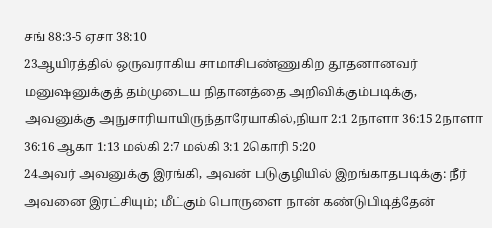சங் 88:3-5 ஏசா 38:10
23ஆயிரத்தில் ஒருவராகிய சாமாசிபண்ணுகிற தூதனானவர் மனுஷனுக்குத் தம்முடைய நிதானத்தை அறிவிக்கும்படிக்கு, அவனுக்கு அநுசாரியாயிருந்தாரேயாகில்,நியா 2:1 2நாளா 36:15 2நாளா 36:16 ஆகா 1:13 மல்கி 2:7 மல்கி 3:1 2கொரி 5:20
24அவர் அவனுக்கு இரங்கி, அவன் படுகுழியில் இறங்காதபடிக்கு: நீர் அவனை இரட்சியும்; மீட்கும் பொருளை நான் கண்டுபிடித்தேன்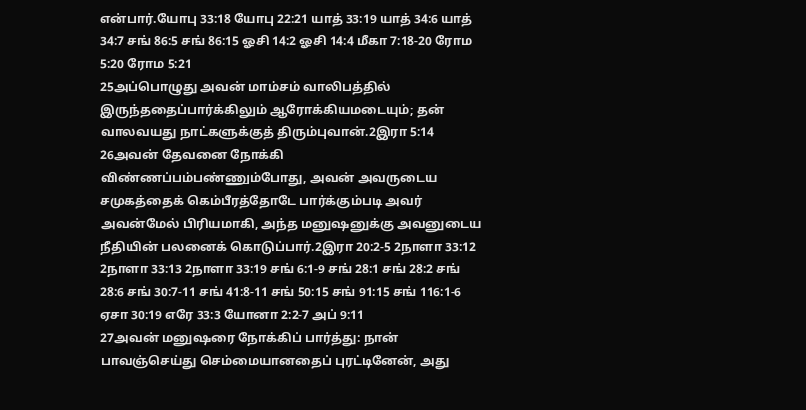என்பார்.யோபு 33:18 யோபு 22:21 யாத் 33:19 யாத் 34:6 யாத் 34:7 சங் 86:5 சங் 86:15 ஓசி 14:2 ஓசி 14:4 மீகா 7:18-20 ரோம 5:20 ரோம 5:21
25அப்பொழுது அவன் மாம்சம் வாலிபத்தில் இருந்ததைப்பார்க்கிலும் ஆரோக்கியமடையும்; தன் வாலவயது நாட்களுக்குத் திரும்புவான்.2இரா 5:14
26அவன் தேவனை நோக்கி விண்ணப்பம்பண்ணும்போது, அவன் அவருடைய சமுகத்தைக் கெம்பீரத்தோடே பார்க்கும்படி அவர் அவன்மேல் பிரியமாகி, அந்த மனுஷனுக்கு அவனுடைய நீதியின் பலனைக் கொடுப்பார்.2இரா 20:2-5 2நாளா 33:12 2நாளா 33:13 2நாளா 33:19 சங் 6:1-9 சங் 28:1 சங் 28:2 சங் 28:6 சங் 30:7-11 சங் 41:8-11 சங் 50:15 சங் 91:15 சங் 116:1-6 ஏசா 30:19 எரே 33:3 யோனா 2:2-7 அப் 9:11
27அவன் மனுஷரை நோக்கிப் பார்த்து: நான் பாவஞ்செய்து செம்மையானதைப் புரட்டினேன், அது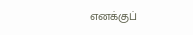எனக்குப்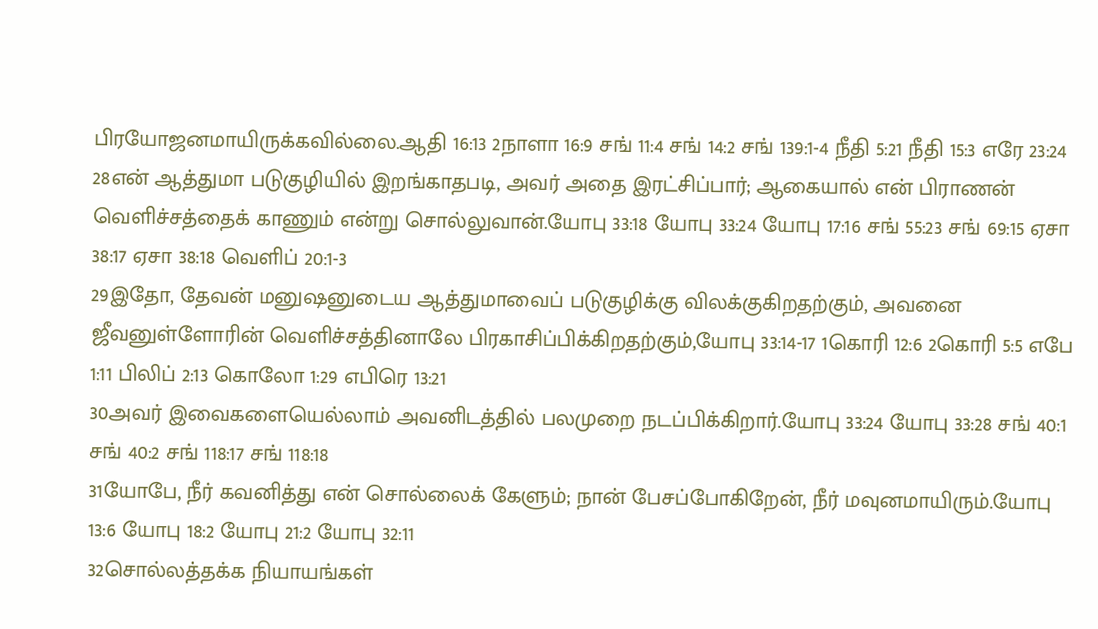பிரயோஜனமாயிருக்கவில்லை.ஆதி 16:13 2நாளா 16:9 சங் 11:4 சங் 14:2 சங் 139:1-4 நீதி 5:21 நீதி 15:3 எரே 23:24
28என் ஆத்துமா படுகுழியில் இறங்காதபடி, அவர் அதை இரட்சிப்பார்; ஆகையால் என் பிராணன் வெளிச்சத்தைக் காணும் என்று சொல்லுவான்.யோபு 33:18 யோபு 33:24 யோபு 17:16 சங் 55:23 சங் 69:15 ஏசா 38:17 ஏசா 38:18 வெளிப் 20:1-3
29இதோ, தேவன் மனுஷனுடைய ஆத்துமாவைப் படுகுழிக்கு விலக்குகிறதற்கும், அவனை ஜீவனுள்ளோரின் வெளிச்சத்தினாலே பிரகாசிப்பிக்கிறதற்கும்,யோபு 33:14-17 1கொரி 12:6 2கொரி 5:5 எபே 1:11 பிலிப் 2:13 கொலோ 1:29 எபிரெ 13:21
30அவர் இவைகளையெல்லாம் அவனிடத்தில் பலமுறை நடப்பிக்கிறார்.யோபு 33:24 யோபு 33:28 சங் 40:1 சங் 40:2 சங் 118:17 சங் 118:18
31யோபே, நீர் கவனித்து என் சொல்லைக் கேளும்; நான் பேசப்போகிறேன், நீர் மவுனமாயிரும்.யோபு 13:6 யோபு 18:2 யோபு 21:2 யோபு 32:11
32சொல்லத்தக்க நியாயங்கள்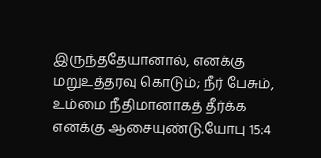இருந்ததேயானால், எனக்கு மறுஉத்தரவு கொடும்; நீர் பேசும், உம்மை நீதிமானாகத் தீர்க்க எனக்கு ஆசையுண்டு.யோபு 15:4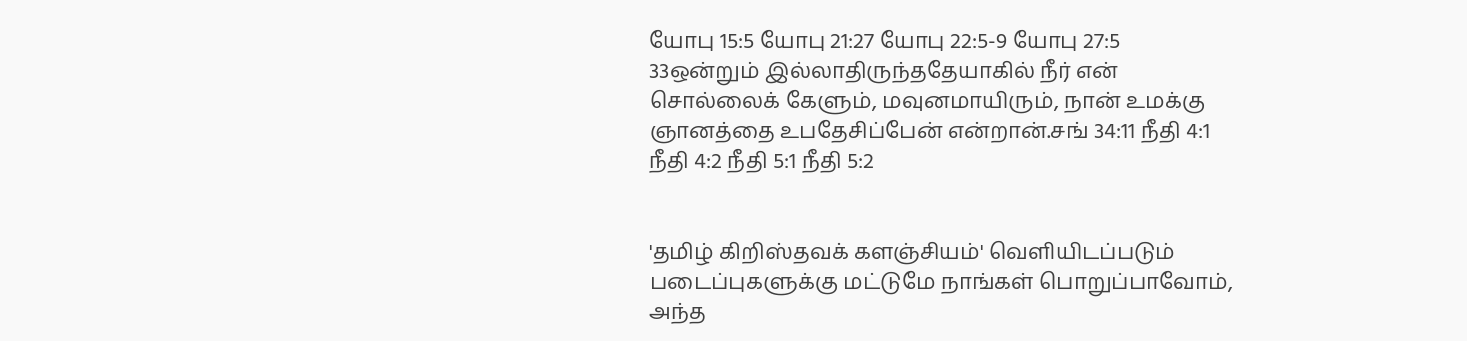யோபு 15:5 யோபு 21:27 யோபு 22:5-9 யோபு 27:5
33ஒன்றும் இல்லாதிருந்ததேயாகில் நீர் என் சொல்லைக் கேளும், மவுனமாயிரும், நான் உமக்கு ஞானத்தை உபதேசிப்பேன் என்றான்.சங் 34:11 நீதி 4:1 நீதி 4:2 நீதி 5:1 நீதி 5:2


'தமிழ் கிறிஸ்தவக் களஞ்சியம்' வெளியிடப்படும் படைப்புகளுக்கு மட்டுமே நாங்கள் பொறுப்பாவோம், அந்த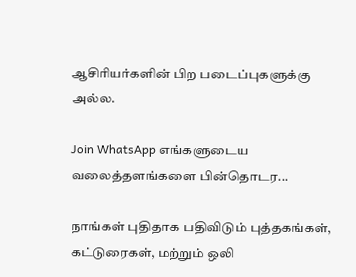ஆசிரியர்களின் பிற படைப்புகளுக்கு அல்ல.

Join WhatsApp எங்களுடைய வலைத்தளங்களை பின்தொடர...

நாங்கள் புதிதாக பதிவிடும் புத்தகங்கள், கட்டுரைகள், மற்றும் ஒலி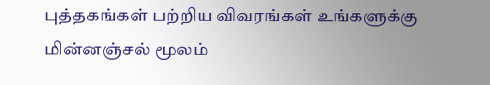புத்தகங்கள் பற்றிய விவரங்கள் உங்களுக்கு மின்னஞ்சல் மூலம்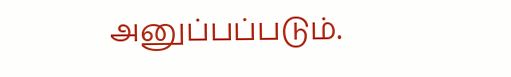அனுப்பப்படும்.